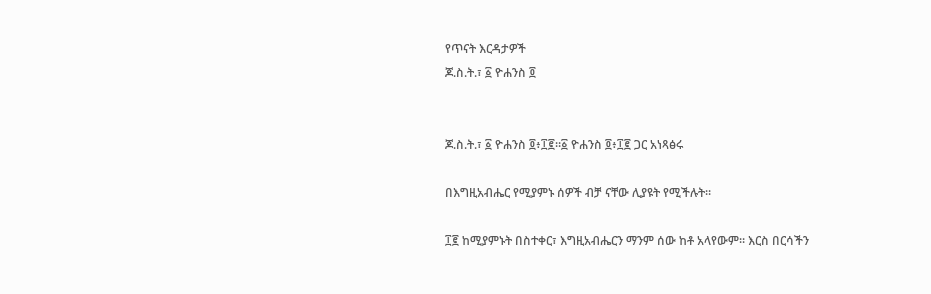የጥናት እርዳታዎች
ጆ.ስ.ት.፣ ፩ ዮሐንስ ፬


ጆ.ስ.ት.፣ ፩ ዮሐንስ ፬፥፲፪።፩ ዮሐንስ ፬፥፲፪ ጋር አነጻፅሩ

በእግዚአብሔር የሚያምኑ ሰዎች ብቻ ናቸው ሊያዩት የሚችሉት።

፲፪ ከሚያምኑት በስተቀር፣ እግዚአብሔርን ማንም ሰው ከቶ አላየውም። እርስ በርሳችን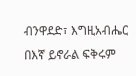ብንዋደድ፣ እግዚአብሔር በእኛ ይኖራል ፍቅሩም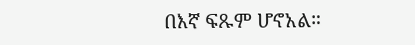በእኛ ፍጹም ሆኖአል።